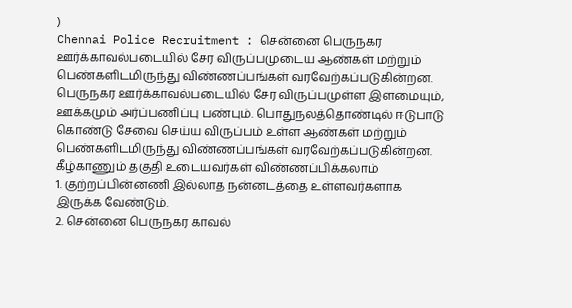)
Chennai Police Recruitment : சென்னை பெருநகர ஊர்க்காவல்படையில் சேர விருப்பமுடைய ஆண்கள் மற்றும் பெண்களிடமிருந்து விண்ணப்பங்கள் வரவேற்கப்படுகின்றன. பெருநகர ஊர்க்காவல்படையில் சேர விருப்பமுள்ள இளமையும், ஊக்கமும் அர்ப்பணிப்பு பண்பும். பொதுநலத்தொண்டில் ஈடுபாடு கொண்டு சேவை செய்ய விருப்பம் உள்ள ஆண்கள் மற்றும் பெண்களிடமிருந்து விண்ணப்பங்கள் வரவேற்கப்படுகின்றன.
கீழ்காணும் தகுதி உடையவர்கள் விண்ணப்பிக்கலாம்
1. குற்றப்பின்னணி இல்லாத நன்னடத்தை உள்ளவர்களாக இருக்க வேண்டும்.
2. சென்னை பெருநகர காவல்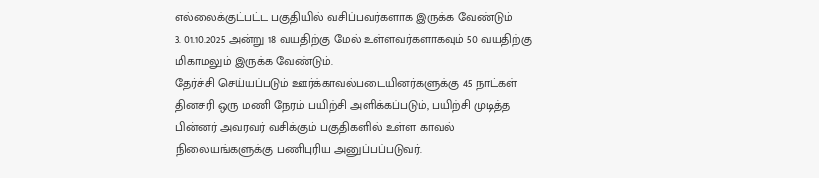எல்லைக்குட்பட்ட பகுதியில் வசிப்பவர்களாக இருக்க வேண்டும்
3. 01.10.2025 அன்று 18 வயதிற்கு மேல் உள்ளவர்களாகவும் 50 வயதிற்கு மிகாமலும் இருக்க வேண்டும்.
தேர்ச்சி செய்யப்படும் ஊர்க்காவல்படையினர்களுக்கு 45 நாட்கள் தினசரி ஒரு மணி நேரம் பயிற்சி அளிக்கப்படும், பயிற்சி முடித்த பின்னர் அவரவர் வசிக்கும் பகுதிகளில் உள்ள காவல் நிலையங்களுக்கு பணிபுரிய அனுப்பப்படுவர்.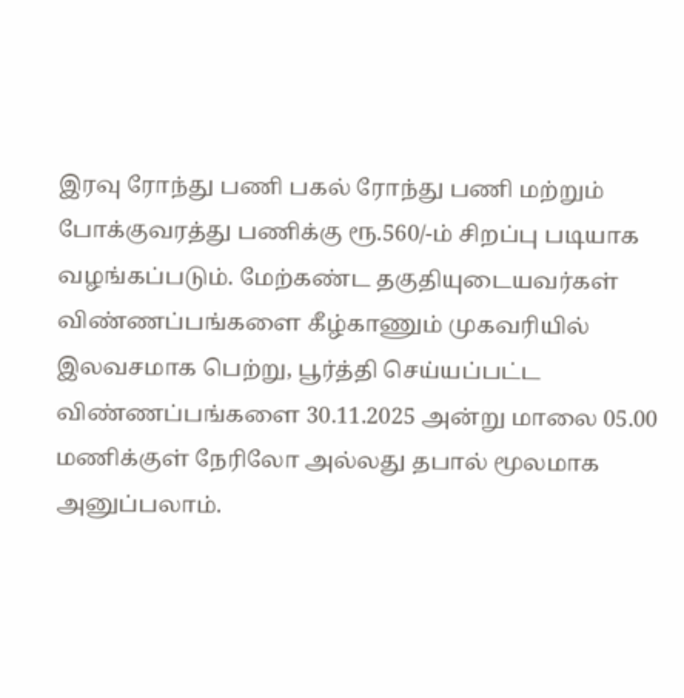இரவு ரோந்து பணி பகல் ரோந்து பணி மற்றும் போக்குவரத்து பணிக்கு ரூ.560/-ம் சிறப்பு படியாக வழங்கப்படும். மேற்கண்ட தகுதியுடையவர்கள் விண்ணப்பங்களை கீழ்காணும் முகவரியில் இலவசமாக பெற்று, பூர்த்தி செய்யப்பட்ட விண்ணப்பங்களை 30.11.2025 அன்று மாலை 05.00 மணிக்குள் நேரிலோ அல்லது தபால் மூலமாக அனுப்பலாம்.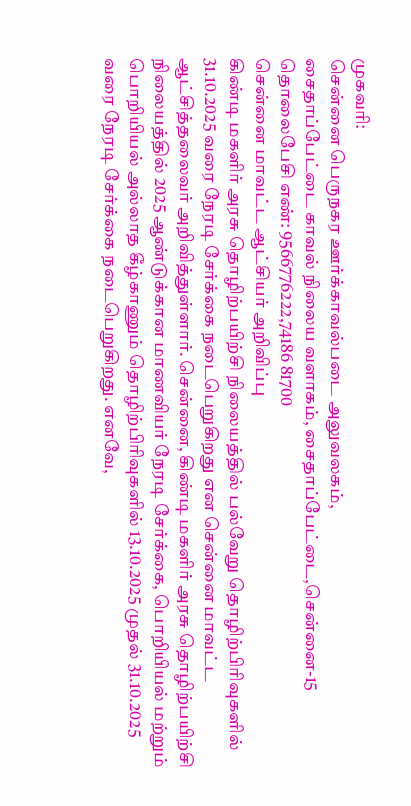முகவரி:
சென்னை பெருநகர ஊர்க்காவல்படை அலுவலகம்,
சைதாப்பேட்டை காவல் நிலைய வளாகம், சைதாப்பேட்டை,சென்னை-15 தொலைபேசி எண்: 9566776222,74186 81700
சென்னை மாவட்ட ஆட்சியர் அறிவிப்பு
கிண்டி மகளிர் அரசு தொழிற்பயிற்சி நிலையத்தில் பல்வேறு தொழிற்பிரிவுகளில் 31.10.2025 வரை நேரடி சேர்க்கை நடைபெறுகிறது என சென்னை மாவட்ட ஆட்சித்தலைவர் அறிவித்துள்ளார். சென்னை, கிண்டி மகளிர் அரசு தொழிற்பயிற்சி நிலையத்தில் 2025 ஆண்டுக்கான மாணவியர் நேரடி சேர்க்கை, பொறியியல் மற்றும் பொறியியல் அல்லாத கீழ்காணும் தொழிற்பிரிவுகளில் 13.10.2025 முதல் 31.10.2025 வரை நேரடி சேர்க்கை நடைபெறுகிறது. எனவே,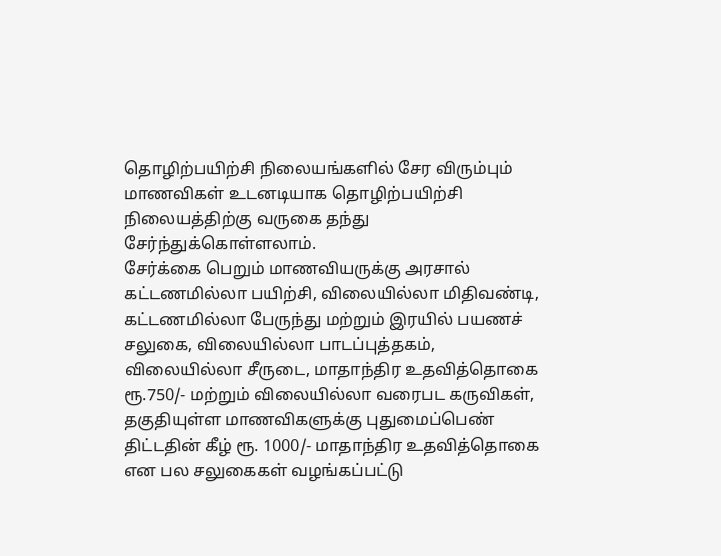தொழிற்பயிற்சி நிலையங்களில் சேர விரும்பும் மாணவிகள் உடனடியாக தொழிற்பயிற்சி நிலையத்திற்கு வருகை தந்து சேர்ந்துக்கொள்ளலாம்.
சேர்க்கை பெறும் மாணவியருக்கு அரசால் கட்டணமில்லா பயிற்சி, விலையில்லா மிதிவண்டி, கட்டணமில்லா பேருந்து மற்றும் இரயில் பயணச் சலுகை, விலையில்லா பாடப்புத்தகம், விலையில்லா சீருடை, மாதாந்திர உதவித்தொகை ரூ.750/- மற்றும் விலையில்லா வரைபட கருவிகள், தகுதியுள்ள மாணவிகளுக்கு புதுமைப்பெண் திட்டதின் கீழ் ரூ. 1000/- மாதாந்திர உதவித்தொகை என பல சலுகைகள் வழங்கப்பட்டு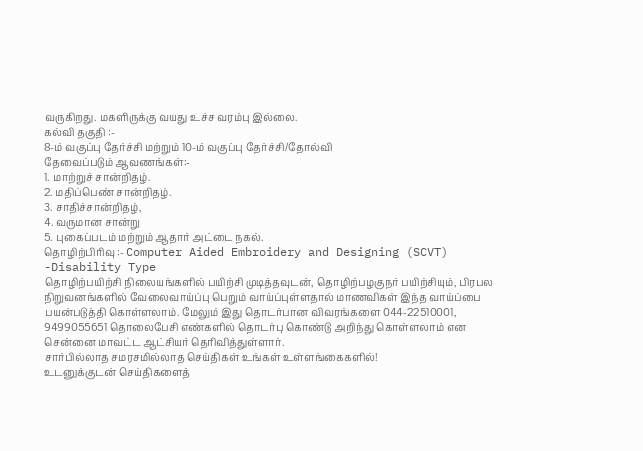வருகிறது. மகளிருக்கு வயது உச்ச வரம்பு இல்லை.
கல்வி தகுதி :-
8-ம் வகுப்பு தேர்ச்சி மற்றும் 10-ம் வகுப்பு தேர்ச்சி/தோல்வி
தேவைப்படும் ஆவணங்கள்:-
1. மாற்றுச் சான்றிதழ்.
2. மதிப்பெண் சான்றிதழ்.
3. சாதிச்சான்றிதழ்,
4. வருமான சான்று
5. புகைப்படம் மற்றும் ஆதார் அட்டை நகல்.
தொழிற்பிரிவு :- Computer Aided Embroidery and Designing (SCVT) -Disability Type
தொழிற்பயிற்சி நிலையங்களில் பயிற்சி முடித்தவுடன், தொழிற்பழகுநர் பயிற்சியும், பிரபல நிறுவனங்களில் வேலைவாய்ப்பு பெறும் வாய்ப்புள்ளதால் மாணவிகள் இந்த வாய்ப்பை பயன்படுத்தி கொள்ளலாம். மேலும் இது தொடர்பான விவரங்களை 044-22510001, 9499055651 தொலைபேசி எண்களில் தொடர்பு கொண்டு அறிந்து கொள்ளலாம் என சென்னை மாவட்ட ஆட்சியர் தெரிவித்துள்ளார்.
சார்பில்லாத சமரசமில்லாத செய்திகள் உங்கள் உள்ளங்கைகளில்!
உடனுக்குடன் செய்திகளைத்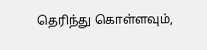தெரிந்து கொள்ளவும்,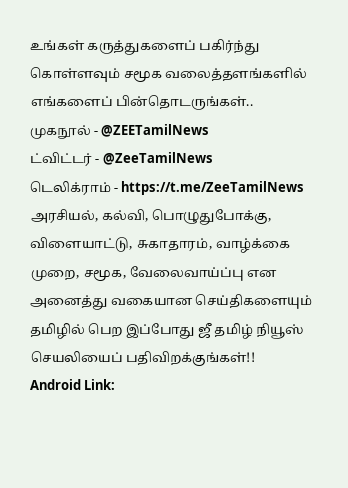உங்கள் கருத்துகளைப் பகிர்ந்து கொள்ளவும் சமூக வலைத்தளங்களில் எங்களைப் பின்தொடருங்கள்..
முகநூல் - @ZEETamilNews
ட்விட்டர் - @ZeeTamilNews
டெலிக்ராம் - https://t.me/ZeeTamilNews
அரசியல், கல்வி, பொழுதுபோக்கு, விளையாட்டு, சுகாதாரம், வாழ்க்கை முறை, சமூக, வேலைவாய்ப்பு என அனைத்து வகையான செய்திகளையும் தமிழில் பெற இப்போது ஜீ தமிழ் நியூஸ் செயலியைப் பதிவிறக்குங்கள்!!
Android Link: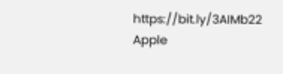https://bit.ly/3AIMb22
Apple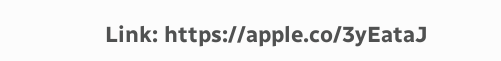Link: https://apple.co/3yEataJ